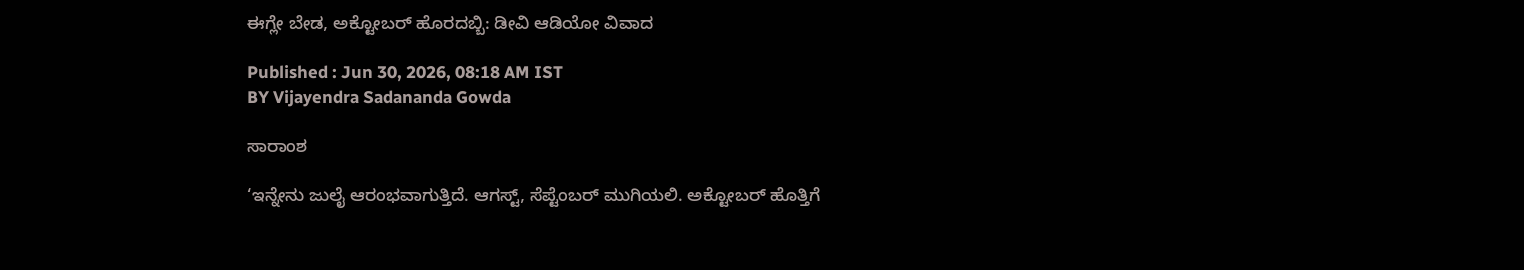ಈಗ್ಲೇ ಬೇಡ, ಅಕ್ಟೋಬರ್‌ ಹೊರದಬ್ಬಿ: ಡೀವಿ ಆಡಿಯೋ ವಿವಾದ

Published : Jun 30, 2026, 08:18 AM IST
BY Vijayendra Sadananda Gowda

ಸಾರಾಂಶ

‘ಇನ್ನೇನು ಜುಲೈ ಆರಂಭವಾಗುತ್ತಿದೆ. ಆಗಸ್ಟ್, ಸೆಪ್ಟೆಂಬರ್ ಮುಗಿಯಲಿ. ಅಕ್ಟೋಬರ್ ಹೊತ್ತಿಗೆ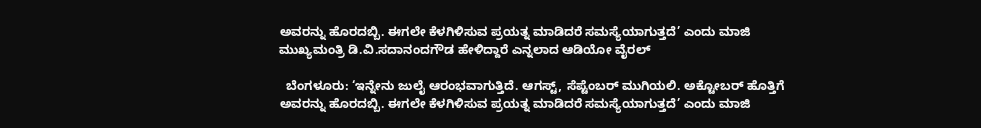ಅವರನ್ನು ಹೊರದಬ್ಬಿ. ಈಗಲೇ ಕೆಳಗಿಳಿಸುವ ಪ್ರಯತ್ನ ಮಾಡಿದರೆ ಸಮಸ್ಯೆಯಾಗುತ್ತದೆ’ ಎಂದು ಮಾಜಿ ಮುಖ್ಯಮಂತ್ರಿ ಡಿ.ವಿ.ಸದಾನಂದಗೌಡ ಹೇಳಿದ್ದಾರೆ ಎನ್ನಲಾದ ಆಡಿಯೋ ವೈರಲ್

  ಬೆಂಗಳೂರು: ‘ಇನ್ನೇನು ಜುಲೈ ಆರಂಭವಾಗುತ್ತಿದೆ. ಆಗಸ್ಟ್, ಸೆಪ್ಟೆಂಬರ್ ಮುಗಿಯಲಿ. ಅಕ್ಟೋಬರ್ ಹೊತ್ತಿಗೆ ಅವರನ್ನು ಹೊರದಬ್ಬಿ. ಈಗಲೇ ಕೆಳಗಿಳಿಸುವ ಪ್ರಯತ್ನ ಮಾಡಿದರೆ ಸಮಸ್ಯೆಯಾಗುತ್ತದೆ’ ಎಂದು ಮಾಜಿ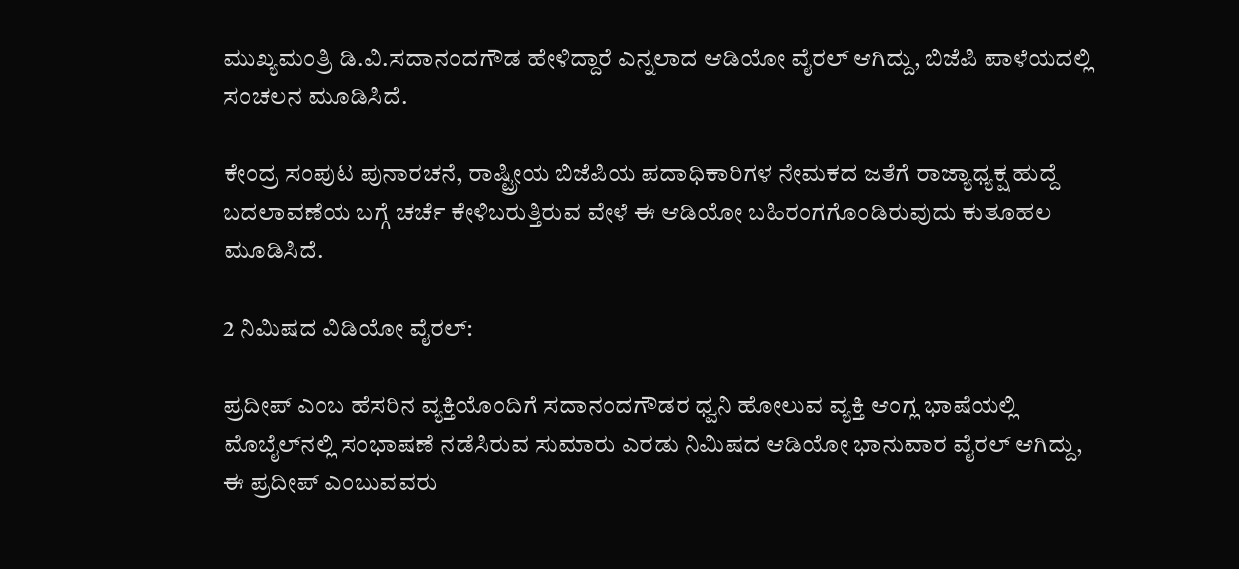ಮುಖ್ಯಮಂತ್ರಿ ಡಿ.ವಿ.ಸದಾನಂದಗೌಡ ಹೇಳಿದ್ದಾರೆ ಎನ್ನಲಾದ ಆಡಿಯೋ ವೈರಲ್ ಆಗಿದ್ದು, ಬಿಜೆಪಿ ಪಾಳೆಯದಲ್ಲಿ ಸಂಚಲನ ಮೂಡಿಸಿದೆ.

ಕೇಂದ್ರ ಸಂಪುಟ ಪುನಾರಚನೆ, ರಾಷ್ಟ್ರೀಯ ಬಿಜೆಪಿಯ ಪದಾಧಿಕಾರಿಗಳ ನೇಮಕದ ಜತೆಗೆ ರಾಜ್ಯಾಧ್ಯಕ್ಷ ಹುದ್ದೆ ಬದಲಾವಣೆಯ ಬಗ್ಗೆ ಚರ್ಚೆ ಕೇಳಿಬರುತ್ತಿರುವ ವೇಳೆ ಈ ಆಡಿಯೋ ಬಹಿರಂಗಗೊಂಡಿರುವುದು ಕುತೂಹಲ ಮೂಡಿಸಿದೆ.

2 ನಿಮಿಷದ ವಿಡಿಯೋ ವೈರಲ್‌:

ಪ್ರದೀಪ್ ಎಂಬ ಹೆಸರಿನ ವ್ಯಕ್ತಿಯೊಂದಿಗೆ ಸದಾನಂದಗೌಡರ ಧ್ವನಿ ಹೋಲುವ ವ್ಯಕ್ತಿ ಆಂಗ್ಲ ಭಾಷೆಯಲ್ಲಿ ಮೊಬೈಲ್‌ನಲ್ಲಿ ಸಂಭಾಷಣೆ ನಡೆಸಿರುವ ಸುಮಾರು ಎರಡು ನಿಮಿಷದ ಆಡಿಯೋ ಭಾನುವಾರ ವೈರಲ್ ಆಗಿದ್ದು, ಈ ಪ್ರದೀಪ್ ಎಂಬುವವರು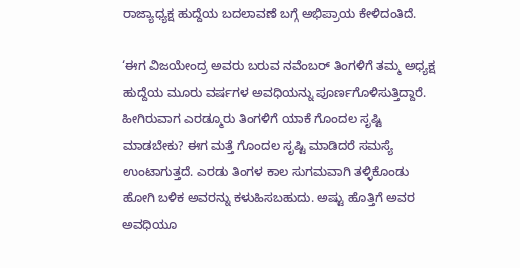ರಾಜ್ಯಾಧ್ಯಕ್ಷ ಹುದ್ದೆಯ ಬದಲಾವಣೆ ಬಗ್ಗೆ ಅಭಿಪ್ರಾಯ ಕೇಳಿದಂತಿದೆ.

‘ಈಗ ವಿಜಯೇಂದ್ರ ಅವರು ಬರುವ ನವೆಂಬರ್‌ ತಿಂಗಳಿಗೆ ತಮ್ಮ ಅಧ್ಯಕ್ಷ ಹುದ್ದೆಯ ಮೂರು ವರ್ಷಗಳ ಅವಧಿಯನ್ನು ಪೂರ್ಣಗೊಳಿಸುತ್ತಿದ್ದಾರೆ. ಹೀಗಿರುವಾಗ ಎರಡ್ಮೂರು ತಿಂಗಳಿಗೆ ಯಾಕೆ ಗೊಂದಲ ಸೃಷ್ಟಿ ಮಾಡಬೇಕು? ಈಗ ಮತ್ತೆ ಗೊಂದಲ ಸೃಷ್ಟಿ ಮಾಡಿದರೆ ಸಮಸ್ಯೆ ಉಂಟಾಗುತ್ತದೆ. ಎರಡು ತಿಂಗಳ ಕಾಲ ಸುಗಮವಾಗಿ ತಳ್ಳಿಕೊಂಡು ಹೋಗಿ ಬಳಿಕ ಅವರನ್ನು ಕಳುಹಿಸಬಹುದು. ಅಷ್ಟು ಹೊತ್ತಿಗೆ ಅವರ ಅವಧಿಯೂ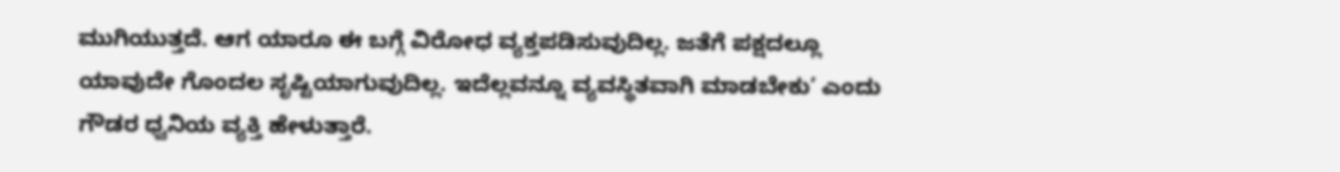ಮುಗಿಯುತ್ತದೆ. ಆಗ ಯಾರೂ ಈ ಬಗ್ಗೆ ವಿರೋಧ ವ್ಯಕ್ತಪಡಿಸುವುದಿಲ್ಲ. ಜತೆಗೆ ಪಕ್ಷದಲ್ಲೂ ಯಾವುದೇ ಗೊಂದಲ ಸೃಷ್ಟಿಯಾಗುವುದಿಲ್ಲ. ಇದೆಲ್ಲವನ್ನೂ ವ್ಯವಸ್ಥಿತವಾಗಿ ಮಾಡಬೇಕು’ ಎಂದು ಗೌಡರ ಧ್ವನಿಯ ವ್ಯಕ್ತಿ ಹೇಳುತ್ತಾರೆ.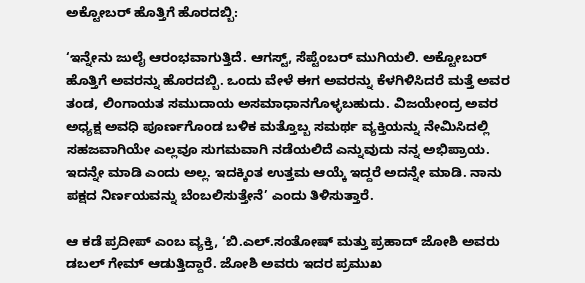ಅಕ್ಟೋಬರ್‌ ಹೊತ್ತಿಗೆ ಹೊರದಬ್ಬಿ:

‘ಇನ್ನೇನು ಜುಲೈ ಆರಂಭವಾಗುತ್ತಿದೆ. ಆಗಸ್ಟ್, ಸೆಪ್ಟೆಂಬರ್ ಮುಗಿಯಲಿ. ಅಕ್ಟೋಬರ್ ಹೊತ್ತಿಗೆ ಅವರನ್ನು ಹೊರದಬ್ಬಿ. ಒಂದು ವೇಳೆ ಈಗ ಅವರನ್ನು ಕೆಳಗಿಳಿಸಿದರೆ ಮತ್ತೆ ಅವರ ತಂಡ, ಲಿಂಗಾಯತ ಸಮುದಾಯ ಅಸಮಾಧಾನಗೊಳ್ಳಬಹುದು. ವಿಜಯೇಂದ್ರ ಅವರ ಅಧ್ಯಕ್ಷ ಅವಧಿ ಪೂರ್ಣಗೊಂಡ ಬಳಿಕ ಮತ್ತೊಬ್ಬ ಸಮರ್ಥ ವ್ಯಕ್ತಿಯನ್ನು ನೇಮಿಸಿದಲ್ಲಿ ಸಹಜವಾಗಿಯೇ ಎಲ್ಲವೂ ಸುಗಮವಾಗಿ ನಡೆಯಲಿದೆ ಎನ್ನುವುದು ನನ್ನ ಅಭಿಪ್ರಾಯ. ಇದನ್ನೇ ಮಾಡಿ ಎಂದು ಅಲ್ಲ. ಇದಕ್ಕಿಂತ ಉತ್ತಮ ಆಯ್ಕೆ ಇದ್ದರೆ ಅದನ್ನೇ ಮಾಡಿ. ನಾನು ಪಕ್ಷದ ನಿರ್ಣಯವನ್ನು ಬೆಂಬಲಿಸುತ್ತೇನೆ’ ಎಂದು ತಿಳಿಸುತ್ತಾರೆ.

ಆ ಕಡೆ ಪ್ರದೀಪ್ ಎಂಬ ವ್ಯಕ್ತಿ, ‘ಬಿ.ಎಲ್.ಸಂತೋಷ್ ಮತ್ತು ಪ್ರಹಾದ್ ಜೋಶಿ ಅವರು ಡಬಲ್ ಗೇಮ್ ಆಡುತ್ತಿದ್ದಾರೆ. ಜೋಶಿ ಅವರು ಇದರ ಪ್ರಮುಖ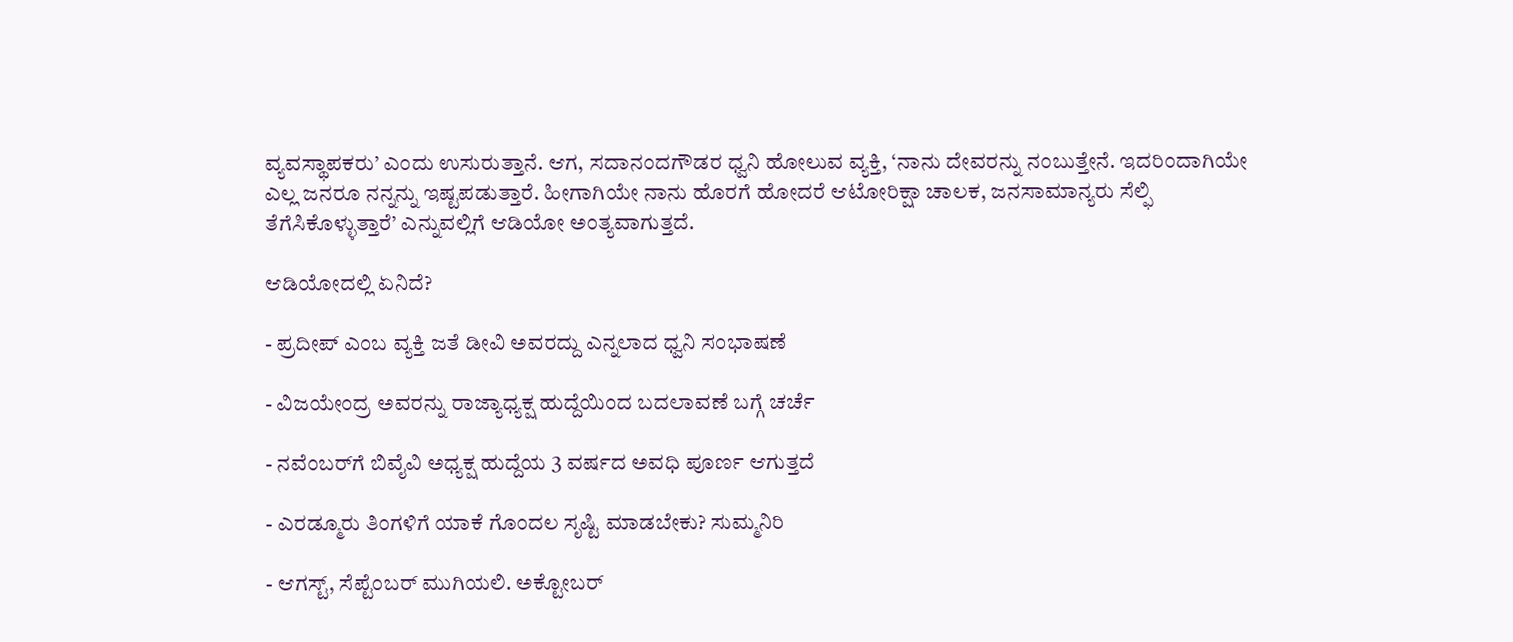ವ್ಯವಸ್ಥಾಪಕರು’ ಎಂದು ಉಸುರುತ್ತಾನೆ. ಆಗ, ಸದಾನಂದಗೌಡರ ಧ್ವನಿ ಹೋಲುವ ವ್ಯಕ್ತಿ, ‘ನಾನು ದೇವರನ್ನು ನಂಬುತ್ತೇನೆ. ಇದರಿಂದಾಗಿಯೇ ಎಲ್ಲ ಜನರೂ ನನ್ನನ್ನು ಇಷ್ಟಪಡುತ್ತಾರೆ. ಹೀಗಾಗಿಯೇ ನಾನು ಹೊರಗೆ ಹೋದರೆ ಆಟೋರಿಕ್ಷಾ ಚಾಲಕ, ಜನಸಾಮಾನ್ಯರು ಸೆಲ್ಫಿ ತೆಗೆಸಿಕೊಳ್ಳುತ್ತಾರೆ’ ಎನ್ನುವಲ್ಲಿಗೆ ಆಡಿಯೋ ಅಂತ್ಯವಾಗುತ್ತದೆ.

ಆಡಿಯೋದಲ್ಲಿ ಏನಿದೆ?

- ಪ್ರದೀಪ್‌ ಎಂಬ ವ್ಯಕ್ತಿ ಜತೆ ಡೀವಿ ಅವರದ್ದು ಎನ್ನಲಾದ ಧ್ವನಿ ಸಂಭಾಷಣೆ

- ವಿಜಯೇಂದ್ರ ಅವರನ್ನು ರಾಜ್ಯಾಧ್ಯಕ್ಷ ಹುದ್ದೆಯಿಂದ ಬದಲಾವಣೆ ಬಗ್ಗೆ ಚರ್ಚೆ

- ನವೆಂಬರ್‌ಗೆ ಬಿವೈವಿ ಅಧ್ಯಕ್ಷ ಹುದ್ದೆಯ 3 ವರ್ಷದ ಅವಧಿ ಪೂರ್ಣ ಆಗುತ್ತದೆ

- ಎರಡ್ಮೂರು ತಿಂಗಳಿಗೆ ಯಾಕೆ ಗೊಂದಲ ಸೃಷ್ಟಿ ಮಾಡಬೇಕು? ಸುಮ್ಮನಿರಿ

- ಆಗಸ್ಟ್, ಸೆಪ್ಟೆಂಬರ್ ಮುಗಿಯಲಿ. ಅಕ್ಟೋಬರ್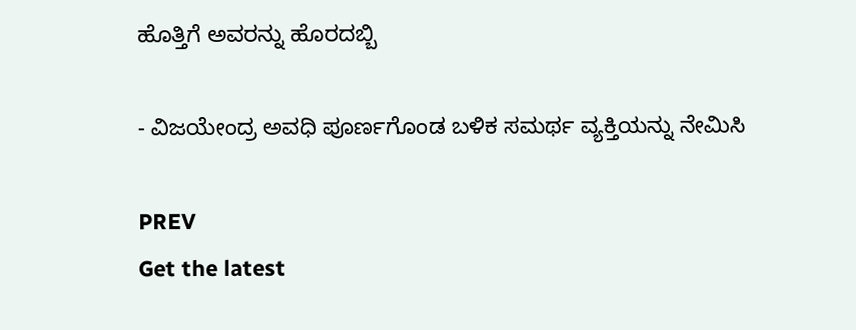ಹೊತ್ತಿಗೆ ಅವರನ್ನು ಹೊರದಬ್ಬಿ

- ವಿಜಯೇಂದ್ರ ಅವಧಿ ಪೂರ್ಣಗೊಂಡ ಬಳಿಕ ಸಮರ್ಥ ವ್ಯಕ್ತಿಯನ್ನು ನೇಮಿಸಿ

PREV
Get the latest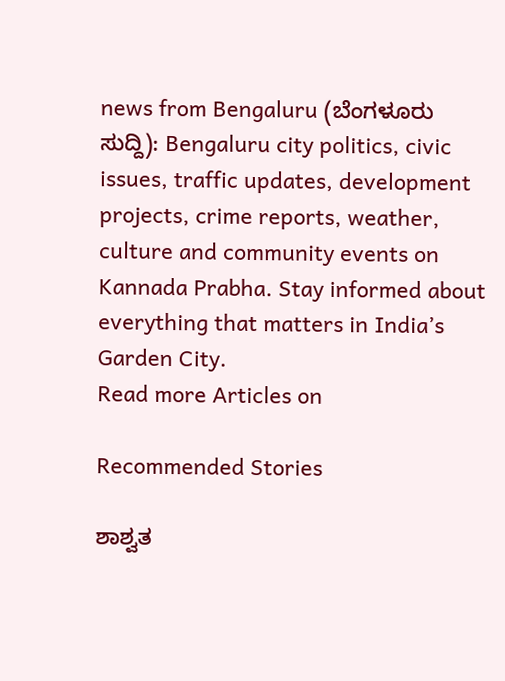news from Bengaluru (ಬೆಂಗಳೂರು ಸುದ್ದಿ): Bengaluru city politics, civic issues, traffic updates, development projects, crime reports, weather, culture and community events on Kannada Prabha. Stay informed about everything that matters in India’s Garden City.
Read more Articles on

Recommended Stories

ಶಾಶ್ವತ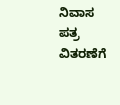ನಿವಾಸ ಪತ್ರ ವಿತರಣೆಗೆ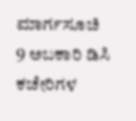ಮಾರ್ಗಸೂಚಿ
9 ಅಬಕಾರಿ ಡಿಸಿ ಕಚೇರಿಗಳ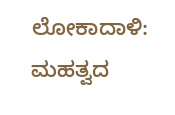ಲೋಕಾದಾಳಿ: ಮಹತ್ವದ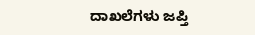ದಾಖಲೆಗಳು ಜಪ್ತಿ